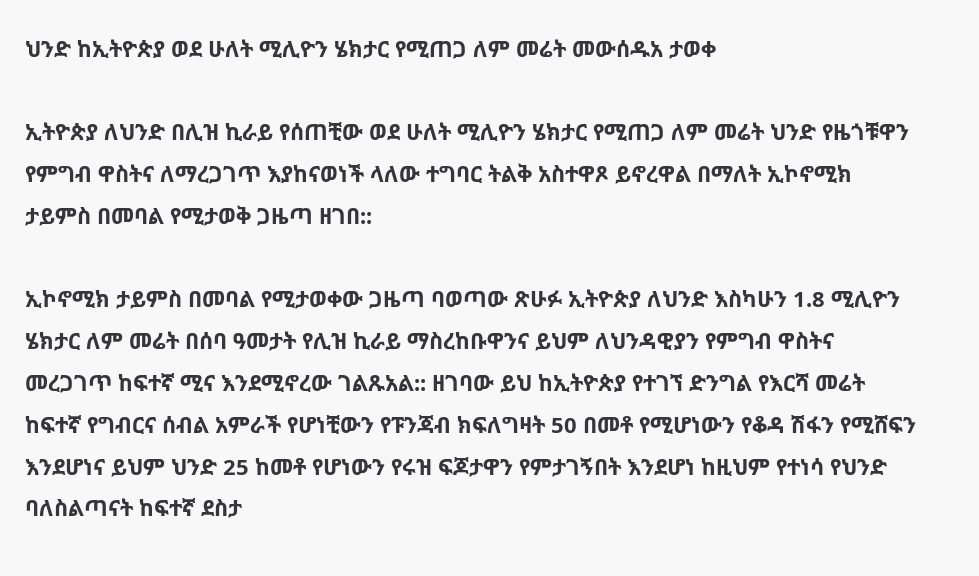ህንድ ከኢትዮጵያ ወደ ሁለት ሚሊዮን ሄክታር የሚጠጋ ለም መሬት መውሰዱአ ታወቀ

ኢትዮጵያ ለህንድ በሊዝ ኪራይ የሰጠቺው ወደ ሁለት ሚሊዮን ሄክታር የሚጠጋ ለም መሬት ህንድ የዜጎቹዋን የምግብ ዋስትና ለማረጋገጥ እያከናወነች ላለው ተግባር ትልቅ አስተዋጾ ይኖረዋል በማለት ኢኮኖሚክ ታይምስ በመባል የሚታወቅ ጋዜጣ ዘገበ::

ኢኮኖሚክ ታይምስ በመባል የሚታወቀው ጋዜጣ ባወጣው ጽሁፉ ኢትዮጵያ ለህንድ እስካሁን 1.8 ሚሊዮን ሄክታር ለም መሬት በሰባ ዓመታት የሊዝ ኪራይ ማስረከቡዋንና ይህም ለህንዳዊያን የምግብ ዋስትና መረጋገጥ ከፍተኛ ሚና እንደሚኖረው ገልጹአል:: ዘገባው ይህ ከኢትዮጵያ የተገኘ ድንግል የእርሻ መሬት ከፍተኛ የግብርና ሰብል አምራች የሆነቺውን የፑንጃብ ክፍለግዛት 50 በመቶ የሚሆነውን የቆዳ ሽፋን የሚሸፍን እንደሆነና ይህም ህንድ 25 ከመቶ የሆነውን የሩዝ ፍጆታዋን የምታገኝበት እንደሆነ ከዚህም የተነሳ የህንድ ባለስልጣናት ከፍተኛ ደስታ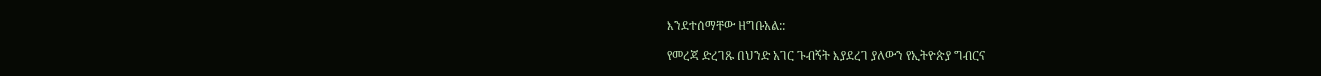እንደተሰማቸው ዘግቡአል::

የመረጃ ድረገጹ በህንድ አገር ጉብኝት እያደረገ ያለውን የኢትዮጵያ ግብርና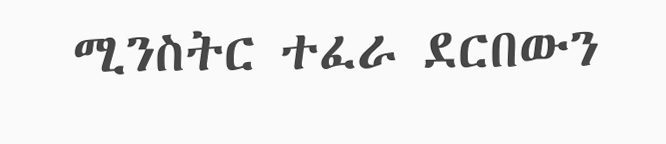ሚንስትር ተፈራ ደርበውን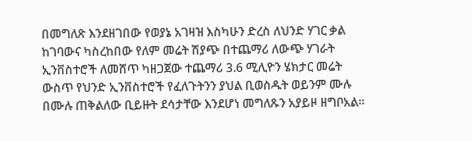በመግለጽ እንደዘገበው የወያኔ አገዛዝ እስካሁን ድረስ ለህንድ ሃገር ቃል ከገባውና ካስረከበው የለም መሬት ሽያጭ በተጨማሪ ለውጭ ሃገራት ኢንቨስተሮች ለመሸጥ ካዘጋጀው ተጨማሪ 3.6 ሚሊዮን ሄክታር መሬት ውስጥ የህንድ ኢንቨስተሮች የፈለጉትንን ያህል ቢወስዱት ወይንም ሙሉ በሙሉ ጠቅልለው ቢይዙት ደሳታቸው እንደሆነ መግለጹን አያይዞ ዘግቦአል።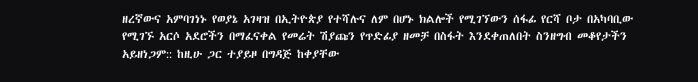ዘረኛውና አምባገነኑ የወያኔ አገዛዝ በኢትዮጵያ የተሻሉና ለም በሆኑ ክልሎች የሚገኘውን ሰፋፊ የርሻ ቦታ በአካባቢው የሚገኙ አርሶ አደሮችን በማፈናቀል የመሬት ሽያጩን የጥድፊያ ዘመቻ በስፋት እንደቀጠለበት ስንዘግብ መቆየታችን አይዘነጋም:: ከዚሁ ጋር ተያይዞ በግዳጅ ከቀያቸው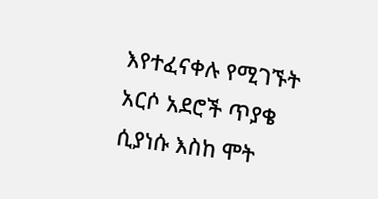እየተፈናቀሉ የሚገኙት አርሶ አደሮች ጥያቄ ሲያነሱ እስከ ሞት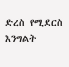ድረስ የሚደርስ እንግልት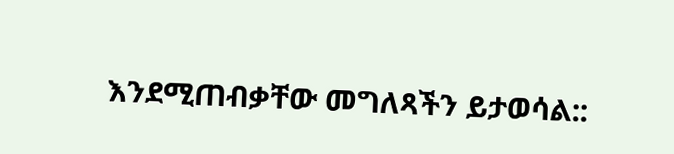እንደሚጠብቃቸው መግለጻችን ይታወሳል::